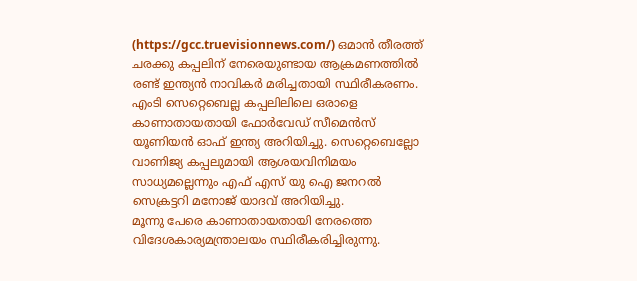(https://gcc.truevisionnews.com/) ഒമാൻ തീരത്ത് ചരക്കു കപ്പലിന് നേരെയുണ്ടായ ആക്രമണത്തിൽ രണ്ട് ഇന്ത്യൻ നാവികർ മരിച്ചതായി സ്ഥിരീകരണം. എംടി സെറ്റെബെല്ല കപ്പലിലിലെ ഒരാളെ കാണാതായതായി ഫോർവേഡ് സീമെൻസ് യൂണിയൻ ഓഫ് ഇന്ത്യ അറിയിച്ചു. സെറ്റെബെല്ലോ വാണിജ്യ കപ്പലുമായി ആശയവിനിമയം സാധ്യമല്ലെന്നും എഫ് എസ് യു ഐ ജനറൽ സെക്രട്ടറി മനോജ് യാദവ് അറിയിച്ചു.
മൂന്നു പേരെ കാണാതായതായി നേരത്തെ വിദേശകാര്യമന്ത്രാലയം സ്ഥിരീകരിച്ചിരുന്നു.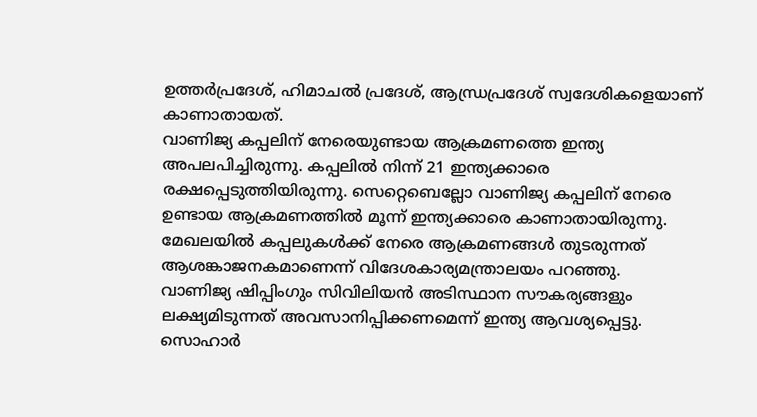ഉത്തർപ്രദേശ്, ഹിമാചൽ പ്രദേശ്, ആന്ധ്രപ്രദേശ് സ്വദേശികളെയാണ് കാണാതായത്.
വാണിജ്യ കപ്പലിന് നേരെയുണ്ടായ ആക്രമണത്തെ ഇന്ത്യ അപലപിച്ചിരുന്നു. കപ്പലിൽ നിന്ന് 21 ഇന്ത്യക്കാരെ രക്ഷപ്പെടുത്തിയിരുന്നു. സെറ്റെബെല്ലോ വാണിജ്യ കപ്പലിന് നേരെ ഉണ്ടായ ആക്രമണത്തിൽ മൂന്ന് ഇന്ത്യക്കാരെ കാണാതായിരുന്നു. മേഖലയിൽ കപ്പലുകൾക്ക് നേരെ ആക്രമണങ്ങൾ തുടരുന്നത് ആശങ്കാജനകമാണെന്ന് വിദേശകാര്യമന്ത്രാലയം പറഞ്ഞു.
വാണിജ്യ ഷിപ്പിംഗും സിവിലിയൻ അടിസ്ഥാന സൗകര്യങ്ങളും ലക്ഷ്യമിടുന്നത് അവസാനിപ്പിക്കണമെന്ന് ഇന്ത്യ ആവശ്യപ്പെട്ടു. സൊഹാർ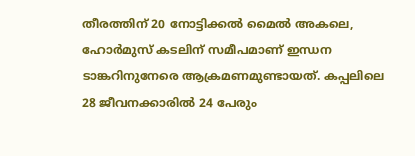തീരത്തിന് 20 നോട്ടിക്കൽ മൈൽ അകലെ, ഹോർമുസ് കടലിന് സമീപമാണ് ഇന്ധന ടാങ്കറിനുനേരെ ആക്രമണമുണ്ടായത്. കപ്പലിലെ 28 ജീവനക്കാരിൽ 24 പേരും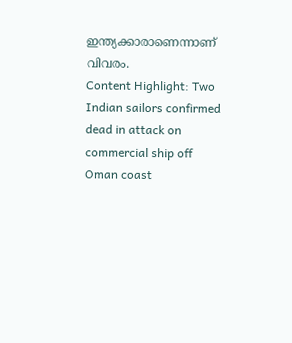ഇന്ത്യക്കാരാണെന്നാണ് വിവരം.
Content Highlight: Two Indian sailors confirmed dead in attack on commercial ship off Oman coast